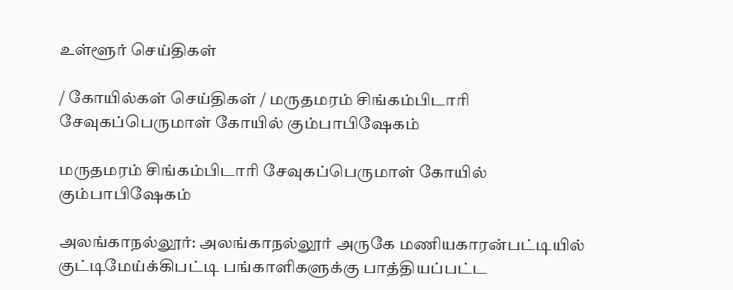உள்ளூர் செய்திகள்

/ கோயில்கள் செய்திகள் / மருதமரம் சிங்கம்பிடாரி சேவுகப்பெருமாள் கோயில் கும்பாபிஷேகம்

மருதமரம் சிங்கம்பிடாரி சேவுகப்பெருமாள் கோயில் கும்பாபிஷேகம்

அலங்காநல்லூர்: அலங்காநல்லூர் அருகே மணியகாரன்பட்டியில் குட்டிமேய்க்கிபட்டி பங்காளிகளுக்கு பாத்தியப்பட்ட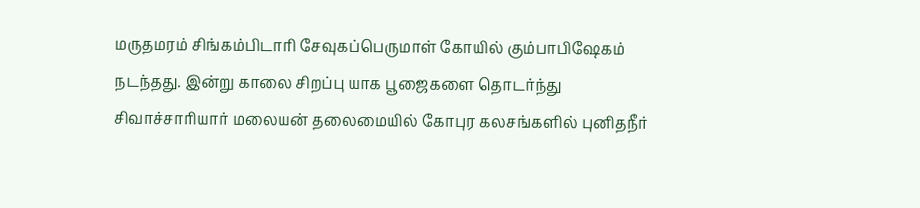மருதமரம் சிங்கம்பிடாரி சேவுகப்பெருமாள் கோயில் கும்பாபிஷேகம் நடந்தது. இன்று காலை சிறப்பு யாக பூஜைகளை தொடர்ந்து சிவாச்சாரியார் மலையன் தலைமையில் கோபுர கலசங்களில் புனிதநீர்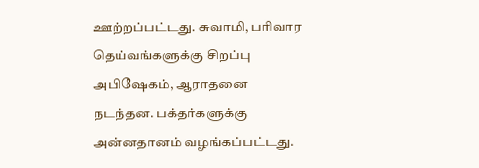ஊற்றப்பட்டது. சுவாமி, பரிவார தெய்வங்களுக்கு சிறப்பு அபிஷேகம், ஆராதனை நடந்தன. பக்தர்களுக்கு அன்னதானம் வழங்கப்பட்டது.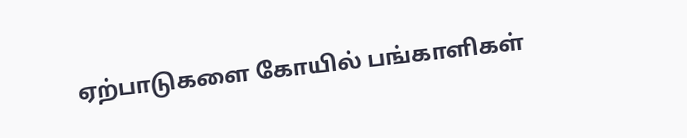ஏற்பாடுகளை கோயில் பங்காளிகள்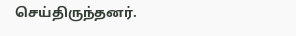செய்திருந்தனர்.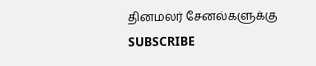தினமலர் சேனல்களுக்கு SUBSCRIBE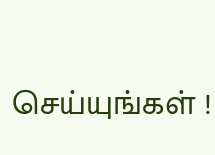செய்யுங்கள் !